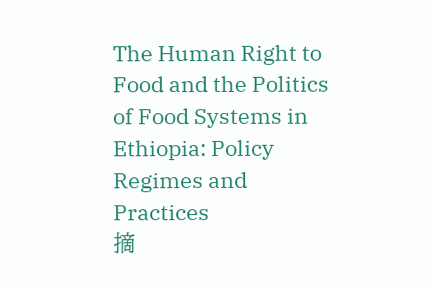The Human Right to Food and the Politics of Food Systems in Ethiopia: Policy Regimes and Practices
摘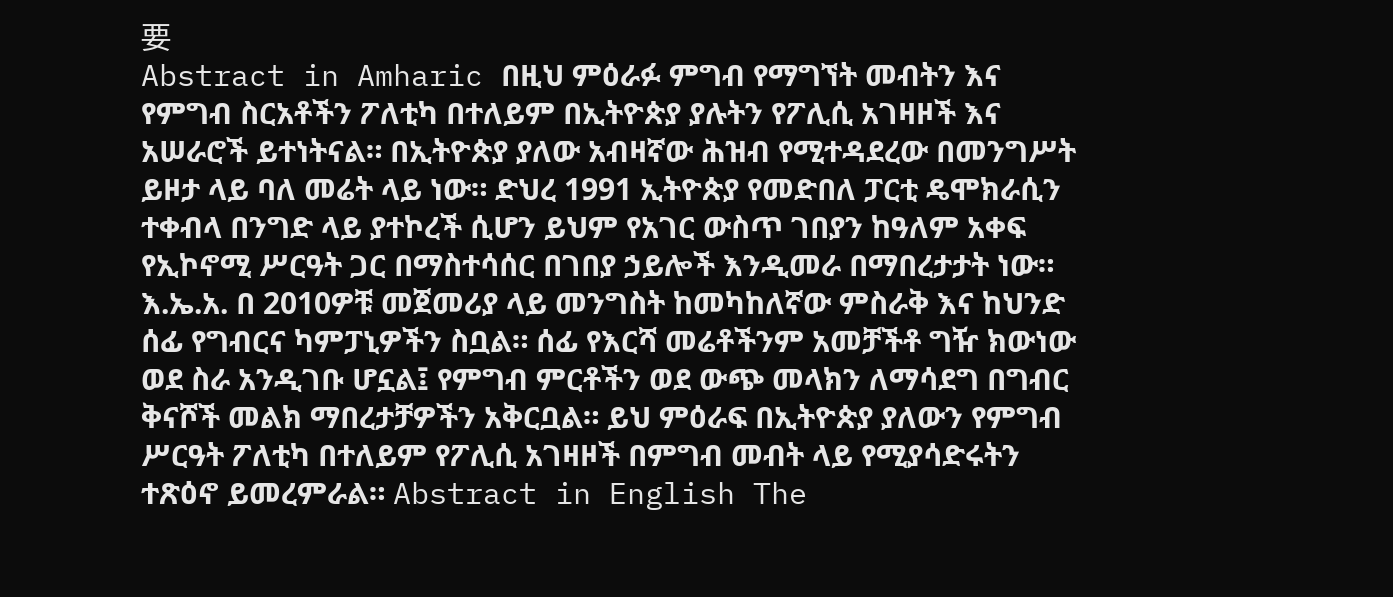要
Abstract in Amharic በዚህ ምዕራፉ ምግብ የማግኘት መብትን እና የምግብ ስርአቶችን ፖለቲካ በተለይም በኢትዮጵያ ያሉትን የፖሊሲ አገዛዞች እና አሠራሮች ይተነትናል። በኢትዮጵያ ያለው አብዛኛው ሕዝብ የሚተዳደረው በመንግሥት ይዞታ ላይ ባለ መሬት ላይ ነው። ድህረ 1991 ኢትዮጵያ የመድበለ ፓርቲ ዴሞክራሲን ተቀብላ በንግድ ላይ ያተኮረች ሲሆን ይህም የአገር ውስጥ ገበያን ከዓለም አቀፍ የኢኮኖሚ ሥርዓት ጋር በማስተሳሰር በገበያ ኃይሎች እንዲመራ በማበረታታት ነው። እ.ኤ.አ. በ 2010ዎቹ መጀመሪያ ላይ መንግስት ከመካከለኛው ምስራቅ እና ከህንድ ሰፊ የግብርና ካምፓኒዎችን ስቧል። ሰፊ የእርሻ መሬቶችንም አመቻችቶ ግዥ ክውነው ወደ ስራ አንዲገቡ ሆኗል፤ የምግብ ምርቶችን ወደ ውጭ መላክን ለማሳደግ በግብር ቅናሾች መልክ ማበረታቻዎችን አቅርቧል። ይህ ምዕራፍ በኢትዮጵያ ያለውን የምግብ ሥርዓት ፖለቲካ በተለይም የፖሊሲ አገዛዞች በምግብ መብት ላይ የሚያሳድሩትን ተጽዕኖ ይመረምራል። Abstract in English The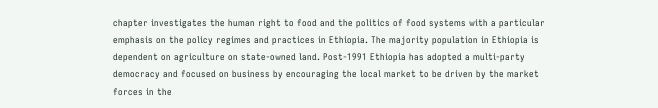chapter investigates the human right to food and the politics of food systems with a particular emphasis on the policy regimes and practices in Ethiopia. The majority population in Ethiopia is dependent on agriculture on state-owned land. Post-1991 Ethiopia has adopted a multi-party democracy and focused on business by encouraging the local market to be driven by the market forces in the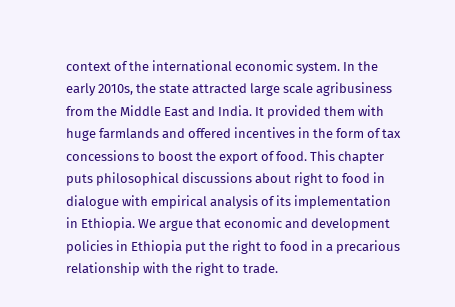context of the international economic system. In the early 2010s, the state attracted large scale agribusiness from the Middle East and India. It provided them with huge farmlands and offered incentives in the form of tax concessions to boost the export of food. This chapter puts philosophical discussions about right to food in dialogue with empirical analysis of its implementation in Ethiopia. We argue that economic and development policies in Ethiopia put the right to food in a precarious relationship with the right to trade.